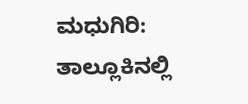ಮಧುಗಿರಿ: ತಾಲ್ಲೂಕಿನಲ್ಲಿ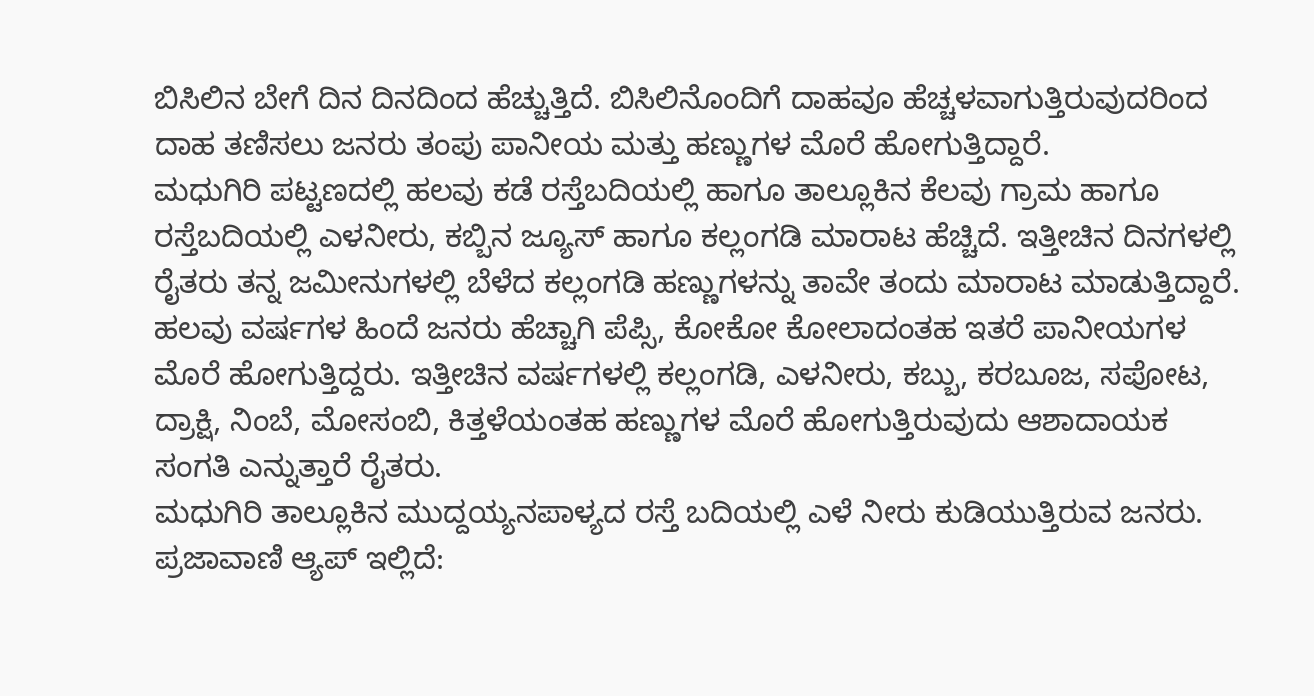ಬಿಸಿಲಿನ ಬೇಗೆ ದಿನ ದಿನದಿಂದ ಹೆಚ್ಚುತ್ತಿದೆ. ಬಿಸಿಲಿನೊಂದಿಗೆ ದಾಹವೂ ಹೆಚ್ಚಳವಾಗುತ್ತಿರುವುದರಿಂದ ದಾಹ ತಣಿಸಲು ಜನರು ತಂಪು ಪಾನೀಯ ಮತ್ತು ಹಣ್ಣುಗಳ ಮೊರೆ ಹೋಗುತ್ತಿದ್ದಾರೆ.
ಮಧುಗಿರಿ ಪಟ್ಟಣದಲ್ಲಿ ಹಲವು ಕಡೆ ರಸ್ತೆಬದಿಯಲ್ಲಿ ಹಾಗೂ ತಾಲ್ಲೂಕಿನ ಕೆಲವು ಗ್ರಾಮ ಹಾಗೂ ರಸ್ತೆಬದಿಯಲ್ಲಿ ಎಳನೀರು, ಕಬ್ಬಿನ ಜ್ಯೂಸ್ ಹಾಗೂ ಕಲ್ಲಂಗಡಿ ಮಾರಾಟ ಹೆಚ್ಚಿದೆ. ಇತ್ತೀಚಿನ ದಿನಗಳಲ್ಲಿ ರೈತರು ತನ್ನ ಜಮೀನುಗಳಲ್ಲಿ ಬೆಳೆದ ಕಲ್ಲಂಗಡಿ ಹಣ್ಣುಗಳನ್ನು ತಾವೇ ತಂದು ಮಾರಾಟ ಮಾಡುತ್ತಿದ್ದಾರೆ.
ಹಲವು ವರ್ಷಗಳ ಹಿಂದೆ ಜನರು ಹೆಚ್ಚಾಗಿ ಪೆಪ್ಸಿ, ಕೋಕೋ ಕೋಲಾದಂತಹ ಇತರೆ ಪಾನೀಯಗಳ ಮೊರೆ ಹೋಗುತ್ತಿದ್ದರು. ಇತ್ತೀಚಿನ ವರ್ಷಗಳಲ್ಲಿ ಕಲ್ಲಂಗಡಿ, ಎಳನೀರು, ಕಬ್ಬು, ಕರಬೂಜ, ಸಪೋಟ, ದ್ರಾಕ್ಷಿ, ನಿಂಬೆ, ಮೋಸಂಬಿ, ಕಿತ್ತಳೆಯಂತಹ ಹಣ್ಣುಗಳ ಮೊರೆ ಹೋಗುತ್ತಿರುವುದು ಆಶಾದಾಯಕ ಸಂಗತಿ ಎನ್ನುತ್ತಾರೆ ರೈತರು.
ಮಧುಗಿರಿ ತಾಲ್ಲೂಕಿನ ಮುದ್ದಯ್ಯನಪಾಳ್ಯದ ರಸ್ತೆ ಬದಿಯಲ್ಲಿ ಎಳೆ ನೀರು ಕುಡಿಯುತ್ತಿರುವ ಜನರು.
ಪ್ರಜಾವಾಣಿ ಆ್ಯಪ್ ಇಲ್ಲಿದೆ: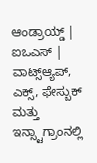ಆಂಡ್ರಾಯ್ಡ್ | ಐಒಎಸ್ | ವಾಟ್ಸ್ಆ್ಯಪ್, ಎಕ್ಸ್, ಫೇಸ್ಬುಕ್ ಮತ್ತು ಇನ್ಸ್ಟಾಗ್ರಾಂನಲ್ಲಿ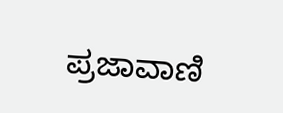ಪ್ರಜಾವಾಣಿ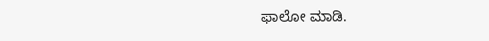ಫಾಲೋ ಮಾಡಿ.